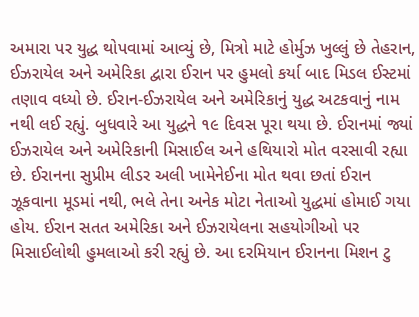અમારા પર યુદ્ધ થોપવામાં આવ્યું છે, મિત્રો માટે હોર્મુઝ ખુલ્લું છે તેહરાન, ઈઝરાયેલ અને અમેરિકા દ્વારા ઈરાન પર હુમલો કર્યા બાદ મિડલ ઈસ્ટમાં તણાવ વધ્યો છે. ઈરાન-ઈઝરાયેલ અને અમેરિકાનું યુદ્ધ અટકવાનું નામ નથી લઈ રહ્યું. બુધવારે આ યુદ્ધને ૧૯ દિવસ પૂરા થયા છે. ઈરાનમાં જ્યાં ઈઝરાયેલ અને અમેરિકાની મિસાઈલ અને હથિયારો મોત વરસાવી રહ્યા છે. ઈરાનના સુપ્રીમ લીડર અલી ખામેનેઈના મોત થવા છતાં ઈરાન ઝૂકવાના મૂડમાં નથી, ભલે તેના અનેક મોટા નેતાઓ યુદ્ધમાં હોમાઈ ગયા હોય. ઈરાન સતત અમેરિકા અને ઈઝરાયેલના સહયોગીઓ પર મિસાઈલોથી હુમલાઓ કરી રહ્યું છે. આ દરમિયાન ઈરાનના મિશન ટુ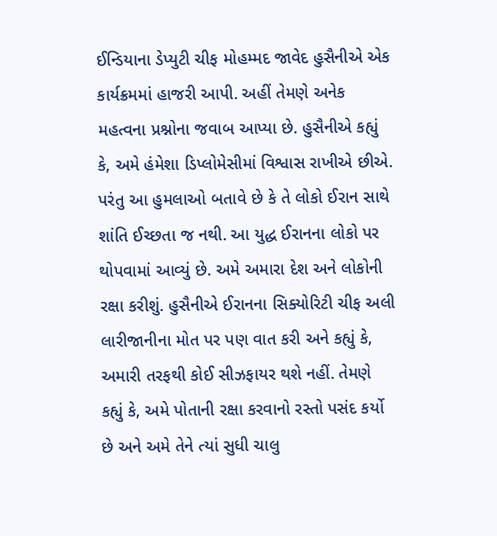ઈન્ડિયાના ડેપ્યુટી ચીફ મોહમ્મદ જાવેદ હુસૈનીએ એક કાર્યક્રમમાં હાજરી આપી. અહીં તેમણે અનેક મહત્વના પ્રશ્નોના જવાબ આપ્યા છે. હુસૈનીએ કહ્યું કે, અમે હંમેશા ડિપ્લોમેસીમાં વિશ્વાસ રાખીએ છીએ. પરંતુ આ હુમલાઓ બતાવે છે કે તે લોકો ઈરાન સાથે શાંતિ ઈચ્છતા જ નથી. આ યુદ્ધ ઈરાનના લોકો પર થોપવામાં આવ્યું છે. અમે અમારા દેશ અને લોકોની રક્ષા કરીશું. હુસૈનીએ ઈરાનના સિક્યોરિટી ચીફ અલી લારીજાનીના મોત પર પણ વાત કરી અને કહ્યું કે, અમારી તરફથી કોઈ સીઝફાયર થશે નહીં. તેમણે કહ્યું કે, અમે પોતાની રક્ષા કરવાનો રસ્તો પસંદ કર્યો છે અને અમે તેને ત્યાં સુધી ચાલુ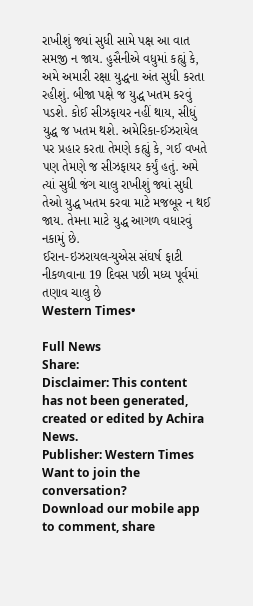રાખીશું જ્યાં સુધી સામે પક્ષ આ વાત સમજી ન જાય. હુસૈનીએ વધુમાં કહ્યું કે, અમે અમારી રક્ષા યુદ્ધના અંત સુધી કરતા રહીશું. બીજા પક્ષે જ યુદ્ધ ખતમ કરવું પડશે. કોઈ સીઝફાયર નહીં થાય, સીધું યુદ્ધ જ ખતમ થશે. અમેરિકા-ઈઝરાયેલ પર પ્રહાર કરતા તેમણે કહ્યું કે, ગઈ વખતે પણ તેમણે જ સીઝફાયર કર્યું હતું. અમે ત્યાં સુધી જંગ ચાલુ રાખીશું જ્યાં સુધી તેઓ યુદ્ધ ખતમ કરવા માટે મજબૂર ન થઈ જાય. તેમના માટે યુદ્ધ આગળ વધારવું નકામું છે.
ઈરાન-ઇઝરાયલ-યુએસ સંઘર્ષ ફાટી નીકળવાના 19 દિવસ પછી મધ્ય પૂર્વમાં તણાવ ચાલુ છે
Western Times•

Full News
Share:
Disclaimer: This content has not been generated, created or edited by Achira News.
Publisher: Western Times
Want to join the conversation?
Download our mobile app to comment, share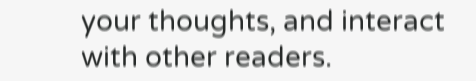your thoughts, and interact with other readers.